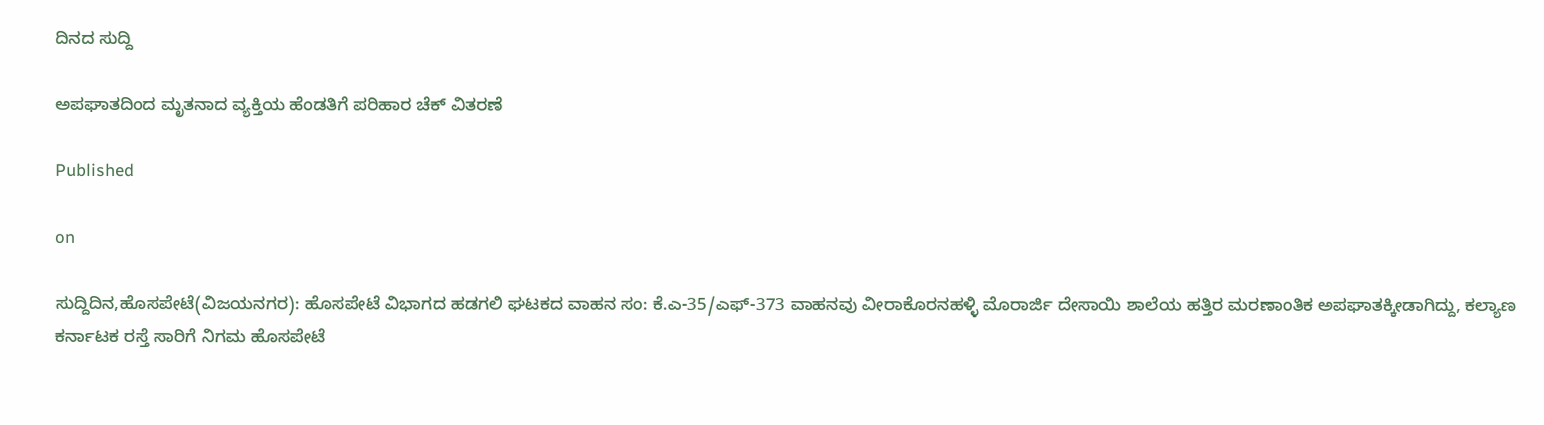ದಿನದ ಸುದ್ದಿ

ಅಪಘಾತದಿಂದ ಮೃತನಾದ ವ್ಯಕ್ತಿಯ ಹೆಂಡತಿಗೆ ಪರಿಹಾರ ಚೆಕ್ ವಿತರಣೆ

Published

on

ಸುದ್ದಿದಿನ,ಹೊಸಪೇಟೆ(ವಿಜಯನಗರ): ಹೊಸಪೇಟೆ ವಿಭಾಗದ ಹಡಗಲಿ ಘಟಕದ ವಾಹನ ಸಂ: ಕೆ.ಎ-35/ಎಫ್-373 ವಾಹನವು ವೀರಾಕೊರನಹಳ್ಳಿ ಮೊರಾರ್ಜಿ ದೇಸಾಯಿ ಶಾಲೆಯ ಹತ್ತಿರ ಮರಣಾಂತಿಕ ಅಪಘಾತಕ್ಕೀಡಾಗಿದ್ದು, ಕಲ್ಯಾಣ ಕರ್ನಾಟಕ ರಸ್ತೆ ಸಾರಿಗೆ ನಿಗಮ ಹೊಸಪೇಟೆ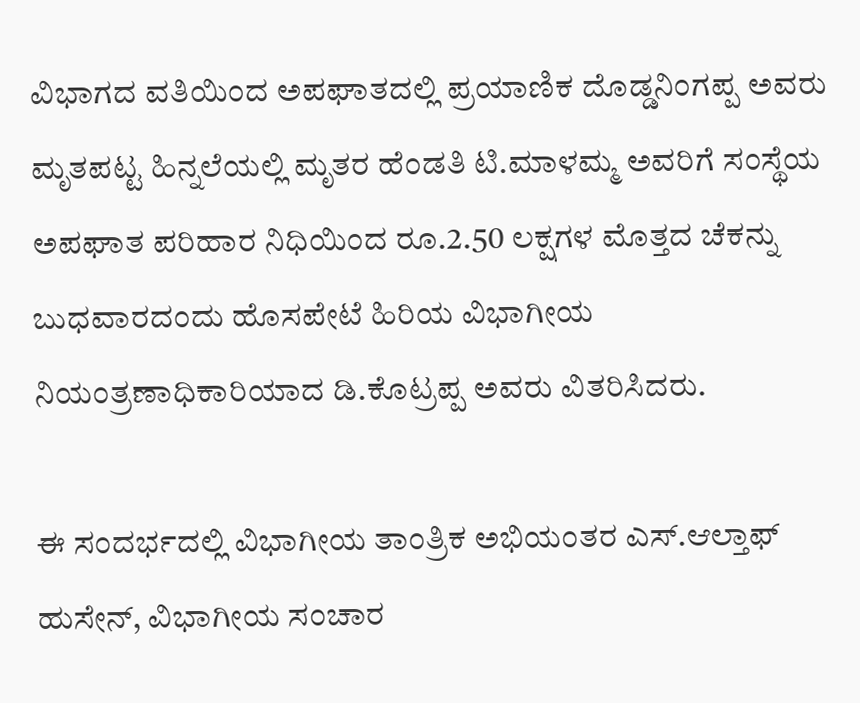ವಿಭಾಗದ ವತಿಯಿಂದ ಅಪಘಾತದಲ್ಲಿ ಪ್ರಯಾಣಿಕ ದೊಡ್ಡನಿಂಗಪ್ಪ ಅವರು ಮೃತಪಟ್ಟ ಹಿನ್ನಲೆಯಲ್ಲಿ ಮೃತರ ಹೆಂಡತಿ ಟಿ.ಮಾಳಮ್ಮ ಅವರಿಗೆ ಸಂಸ್ಥೆಯ ಅಪಘಾತ ಪರಿಹಾರ ನಿಧಿಯಿಂದ ರೂ.2.50 ಲಕ್ಷಗಳ ಮೊತ್ತದ ಚೆಕನ್ನು ಬುಧವಾರದಂದು ಹೊಸಪೇಟೆ ಹಿರಿಯ ವಿಭಾಗೀಯ ನಿಯಂತ್ರಣಾಧಿಕಾರಿಯಾದ ಡಿ.ಕೊಟ್ರಪ್ಪ ಅವರು ವಿತರಿಸಿದರು.

ಈ ಸಂದರ್ಭದಲ್ಲಿ ವಿಭಾಗೀಯ ತಾಂತ್ರಿಕ ಅಭಿಯಂತರ ಎಸ್.ಆಲ್ತಾಫ್ ಹುಸೇನ್, ವಿಭಾಗೀಯ ಸಂಚಾರ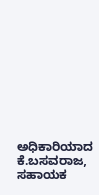ಅಧಿಕಾರಿಯಾದ ಕೆ.ಬಸವರಾಜ, ಸಹಾಯಕ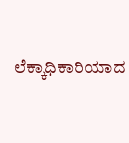ಲೆಕ್ಕಾಧಿಕಾರಿಯಾದ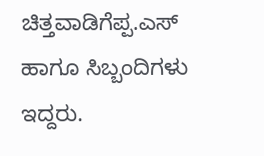ಚಿತ್ತವಾಡಿಗೆಪ್ಪ.ಎಸ್ ಹಾಗೂ ಸಿಬ್ಬಂದಿಗಳು ಇದ್ದರು.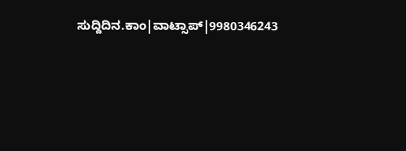ಸುದ್ದಿದಿನ.ಕಾಂ|ವಾಟ್ಸಾಪ್|9980346243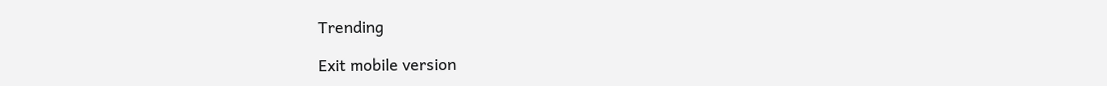Trending

Exit mobile version